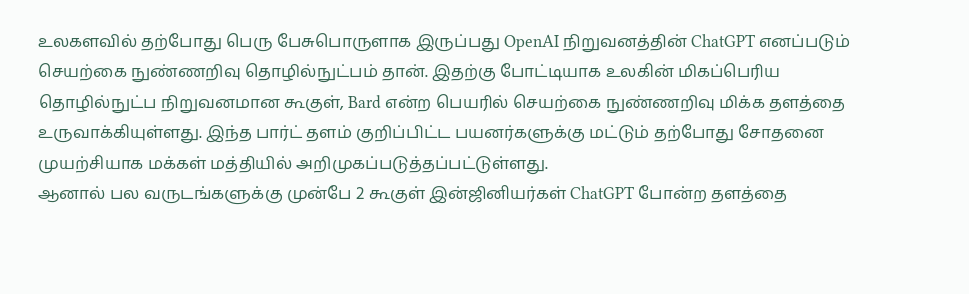உலகளவில் தற்போது பெரு பேசுபொருளாக இருப்பது OpenAI நிறுவனத்தின் ChatGPT எனப்படும் செயற்கை நுண்ணறிவு தொழில்நுட்பம் தான். இதற்கு போட்டியாக உலகின் மிகப்பெரிய தொழில்நுட்ப நிறுவனமான கூகுள், Bard என்ற பெயரில் செயற்கை நுண்ணறிவு மிக்க தளத்தை உருவாக்கியுள்ளது. இந்த பார்ட் தளம் குறிப்பிட்ட பயனர்களுக்கு மட்டும் தற்போது சோதனை முயற்சியாக மக்கள் மத்தியில் அறிமுகப்படுத்தப்பட்டுள்ளது.
ஆனால் பல வருடங்களுக்கு முன்பே 2 கூகுள் இன்ஜினியர்கள் ChatGPT போன்ற தளத்தை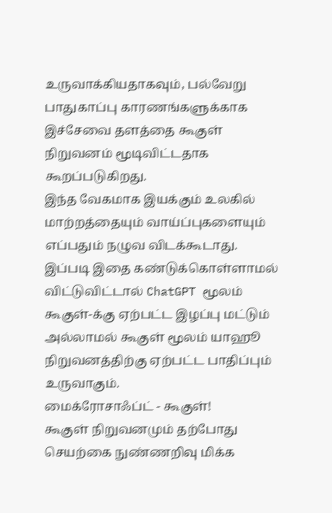உருவாக்கியதாகவும், பல்வேறு பாதுகாப்பு காரணங்களுக்காக இச்சேவை தளத்தை கூகுள் நிறுவனம் மூடிவிட்டதாக கூறப்படுகிறது.
இந்த வேகமாக இயக்கும் உலகில் மாற்றத்தையும் வாய்ப்புகளையும் எப்பதும் நழுவ விடக்கூடாது. இப்படி இதை கண்டுக்கொள்ளாமல் விட்டுவிட்டால் ChatGPT மூலம் கூகுள்-க்கு ஏற்பட்ட இழப்பு மட்டும் அல்லாமல் கூகுள் மூலம் யாஹூ நிறுவனத்திற்கு ஏற்பட்ட பாதிப்பும் உருவாகும்.
மைக்ரோசாஃப்ட் - கூகுள்!
கூகுள் நிறுவனமும் தற்போது செயற்கை நுண்ணறிவு மிக்க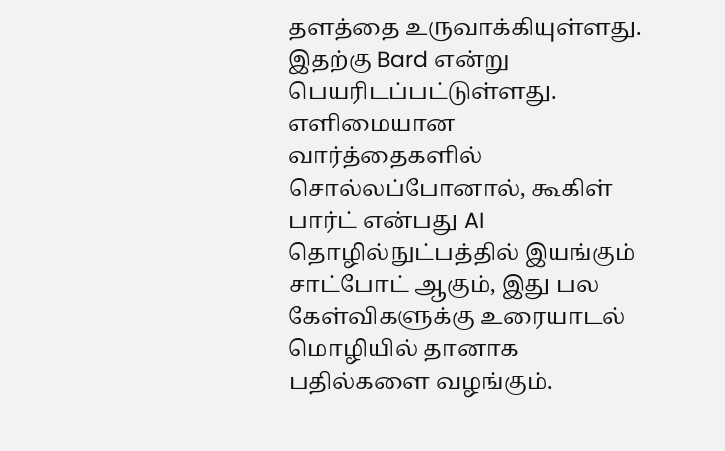தளத்தை உருவாக்கியுள்ளது. இதற்கு Bard என்று பெயரிடப்பட்டுள்ளது. எளிமையான வார்த்தைகளில் சொல்லப்போனால், கூகிள் பார்ட் என்பது AI தொழில்நுட்பத்தில் இயங்கும் சாட்போட் ஆகும், இது பல கேள்விகளுக்கு உரையாடல் மொழியில் தானாக பதில்களை வழங்கும்.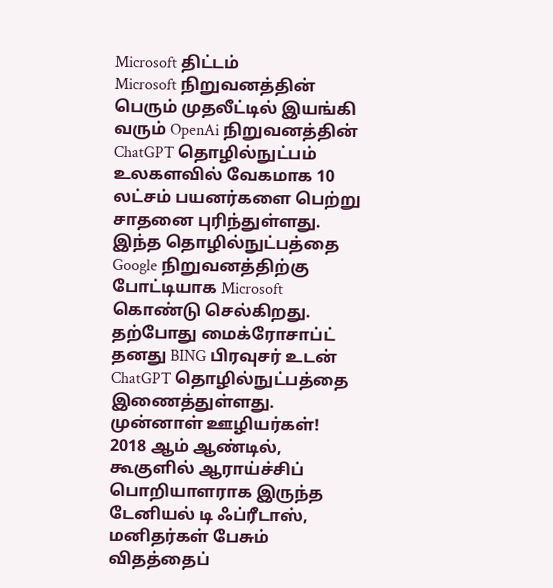Microsoft திட்டம்
Microsoft நிறுவனத்தின் பெரும் முதலீட்டில் இயங்கி வரும் OpenAi நிறுவனத்தின் ChatGPT தொழில்நுட்பம் உலகளவில் வேகமாக 10 லட்சம் பயனர்களை பெற்று சாதனை புரிந்துள்ளது. இந்த தொழில்நுட்பத்தை Google நிறுவனத்திற்கு போட்டியாக Microsoft கொண்டு செல்கிறது. தற்போது மைக்ரோசாப்ட் தனது BING பிரவுசர் உடன் ChatGPT தொழில்நுட்பத்தை இணைத்துள்ளது.
முன்னாள் ஊழியர்கள்!
2018 ஆம் ஆண்டில், கூகுளில் ஆராய்ச்சிப் பொறியாளராக இருந்த டேனியல் டி ஃப்ரீடாஸ், மனிதர்கள் பேசும் விதத்தைப்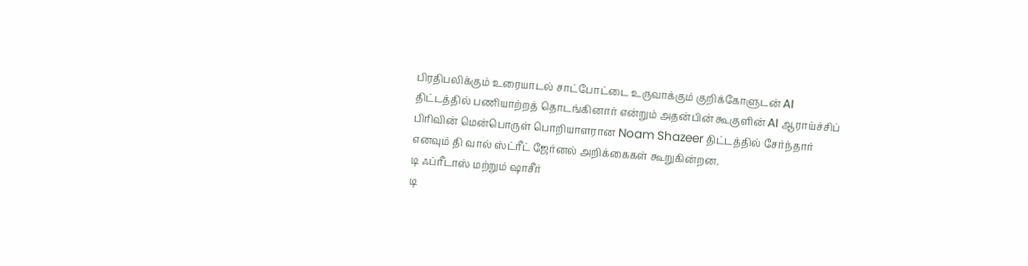பிரதிபலிக்கும் உரையாடல் சாட்போட்டை உருவாக்கும் குறிக்கோளுடன் AI திட்டத்தில் பணியாற்றத் தொடங்கினார் என்றும் அதன்பின் கூகுளின் AI ஆராய்ச்சிப் பிரிவின் மென்பொருள் பொறியாளரான Noam Shazeer திட்டத்தில் சேர்ந்தார் எனவும் தி வால் ஸ்ட்ரீட் ஜேர்னல் அறிக்கைகள் கூறுகின்றன.
டி ஃப்ரீடாஸ் மற்றும் ஷாசீர்
டி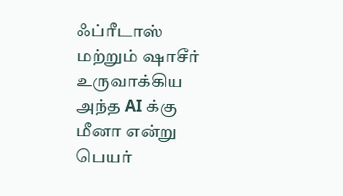ஃப்ரீடாஸ் மற்றும் ஷாசீர் உருவாக்கிய அந்த AI க்கு மீனா என்று பெயர்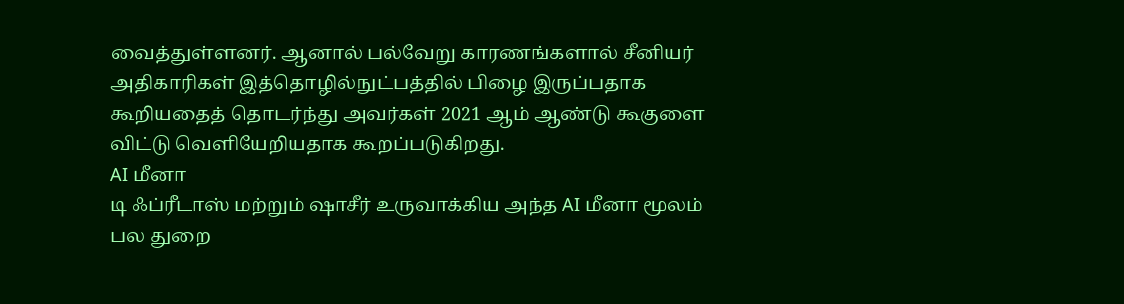வைத்துள்ளனர். ஆனால் பல்வேறு காரணங்களால் சீனியர் அதிகாரிகள் இத்தொழில்நுட்பத்தில் பிழை இருப்பதாக கூறியதைத் தொடர்ந்து அவர்கள் 2021 ஆம் ஆண்டு கூகுளை விட்டு வெளியேறியதாக கூறப்படுகிறது.
AI மீனா
டி ஃப்ரீடாஸ் மற்றும் ஷாசீர் உருவாக்கிய அந்த AI மீனா மூலம் பல துறை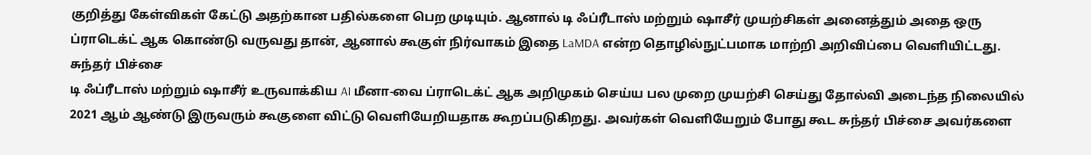குறித்து கேள்விகள் கேட்டு அதற்கான பதில்களை பெற முடியும். ஆனால் டி ஃப்ரீடாஸ் மற்றும் ஷாசீர் முயற்சிகள் அனைத்தும் அதை ஒரு ப்ராடெக்ட் ஆக கொண்டு வருவது தான், ஆனால் கூகுள் நிர்வாகம் இதை LaMDA என்ற தொழில்நுட்பமாக மாற்றி அறிவிப்பை வெளியிட்டது.
சுந்தர் பிச்சை
டி ஃப்ரீடாஸ் மற்றும் ஷாசீர் உருவாக்கிய AI மீனா-வை ப்ராடெக்ட் ஆக அறிமுகம் செய்ய பல முறை முயற்சி செய்து தோல்வி அடைந்த நிலையில் 2021 ஆம் ஆண்டு இருவரும் கூகுளை விட்டு வெளியேறியதாக கூறப்படுகிறது. அவர்கள் வெளியேறும் போது கூட சுந்தர் பிச்சை அவர்களை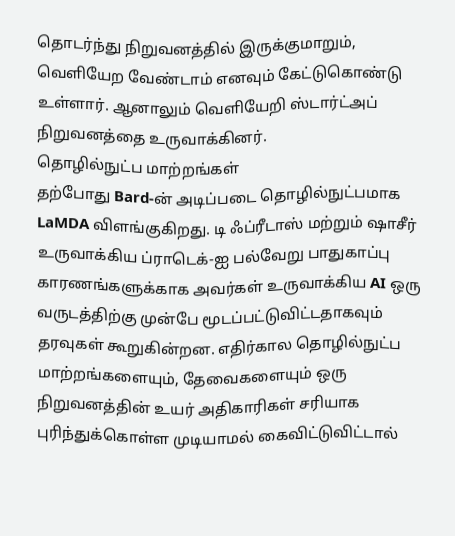தொடர்ந்து நிறுவனத்தில் இருக்குமாறும், வெளியேற வேண்டாம் எனவும் கேட்டுகொண்டு உள்ளார். ஆனாலும் வெளியேறி ஸ்டார்ட்அப் நிறுவனத்தை உருவாக்கினர்.
தொழில்நுட்ப மாற்றங்கள்
தற்போது Bard-ன் அடிப்படை தொழில்நுட்பமாக LaMDA விளங்குகிறது. டி ஃப்ரீடாஸ் மற்றும் ஷாசீர் உருவாக்கிய ப்ராடெக்-ஐ பல்வேறு பாதுகாப்பு காரணங்களுக்காக அவர்கள் உருவாக்கிய AI ஒரு வருடத்திற்கு முன்பே மூடப்பட்டுவிட்டதாகவும் தரவுகள் கூறுகின்றன. எதிர்கால தொழில்நுட்ப மாற்றங்களையும், தேவைகளையும் ஒரு நிறுவனத்தின் உயர் அதிகாரிகள் சரியாக புரிந்துக்கொள்ள முடியாமல் கைவிட்டுவிட்டால்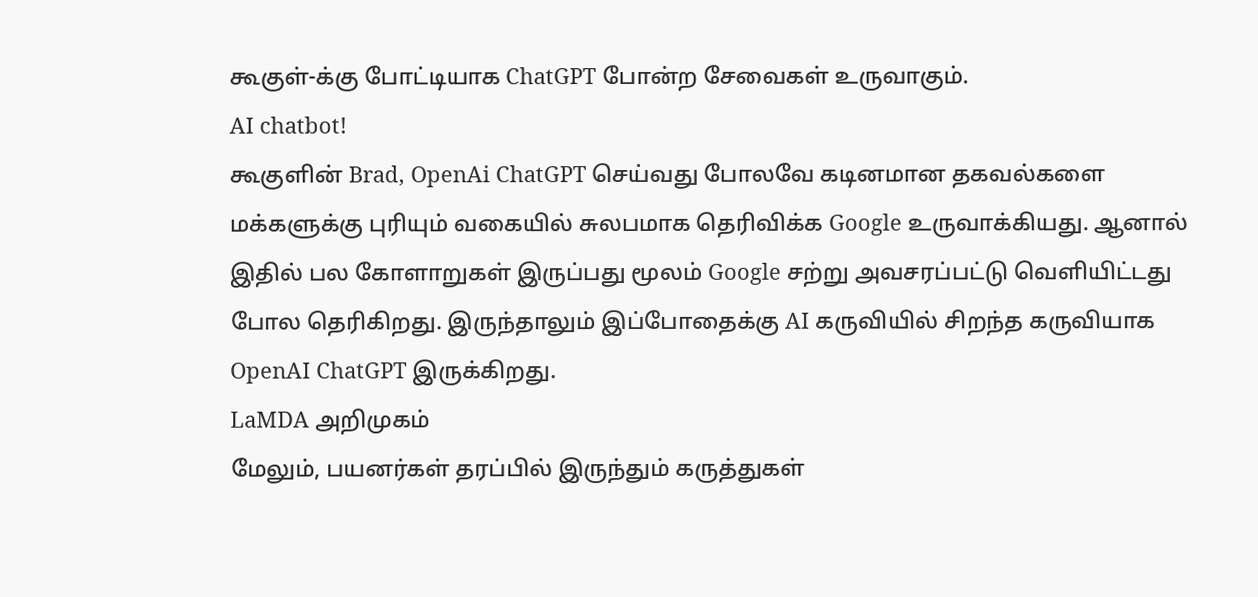கூகுள்-க்கு போட்டியாக ChatGPT போன்ற சேவைகள் உருவாகும்.
AI chatbot!
கூகுளின் Brad, OpenAi ChatGPT செய்வது போலவே கடினமான தகவல்களை மக்களுக்கு புரியும் வகையில் சுலபமாக தெரிவிக்க Google உருவாக்கியது. ஆனால் இதில் பல கோளாறுகள் இருப்பது மூலம் Google சற்று அவசரப்பட்டு வெளியிட்டது போல தெரிகிறது. இருந்தாலும் இப்போதைக்கு AI கருவியில் சிறந்த கருவியாக OpenAI ChatGPT இருக்கிறது.
LaMDA அறிமுகம்
மேலும், பயனர்கள் தரப்பில் இருந்தும் கருத்துகள்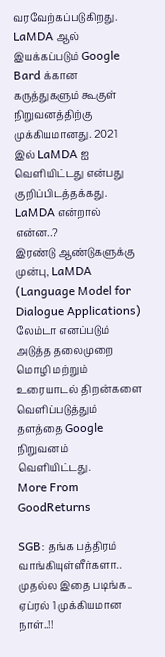வரவேற்கப்படுகிறது. LaMDA ஆல் இயக்கப்படும் Google Bard க்கான கருத்துகளும் கூகுள் நிறுவனத்திற்கு முக்கியமானது. 2021 இல் LaMDA ஐ வெளியிட்டது என்பது குறிப்பிடத்தக்கது.
LaMDA என்றால் என்ன..?
இரண்டு ஆண்டுகளுக்கு முன்பு, LaMDA (Language Model for Dialogue Applications) லேம்டா எனப்படும் அடுத்த தலைமுறை மொழி மற்றும் உரையாடல் திறன்களை வெளிப்படுத்தும் தளத்தை Google நிறுவனம் வெளியிட்டது.
More From GoodReturns

SGB: தங்க பத்திரம் வாங்கியுள்ளீர்களா.. முதல்ல இதை படிங்க.. ஏப்ரல் 1 முக்கியமான நாள்..!!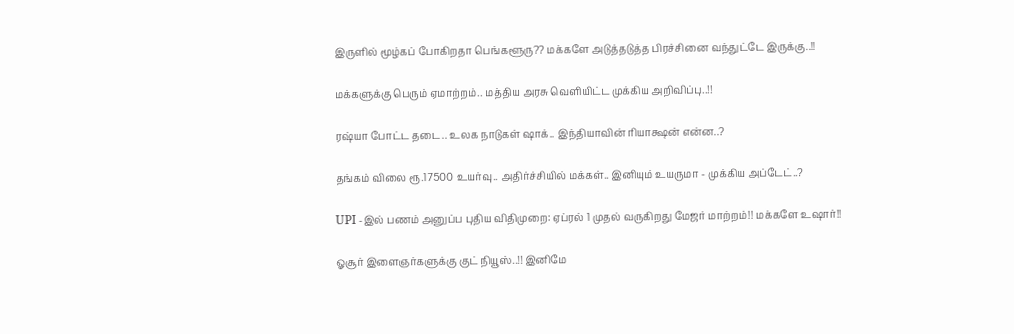இருளில் மூழ்கப் போகிறதா பெங்களூரு?? மக்களே அடுத்தடுத்த பிரச்சினை வந்துட்டே இருக்கு..!!

மக்களுக்கு பெரும் ஏமாற்றம்.. மத்திய அரசு வெளியிட்ட முக்கிய அறிவிப்பு..!!

ரஷ்யா போட்ட தடை.. உலக நாடுகள் ஷாக்.. இந்தியாவின் ரியாக்ஷன் என்ன..?

தங்கம் விலை ரூ.17500 உயர்வு.. அதிர்ச்சியில் மக்கள்.. இனியும் உயருமா - முக்கிய அப்டேட்..?

UPI -இல் பணம் அனுப்ப புதிய விதிமுறை: ஏப்ரல் 1 முதல் வருகிறது மேஜர் மாற்றம்!! மக்களே உஷார்!!

ஓசூர் இளைஞர்களுக்கு குட் நியூஸ்..!! இனிமே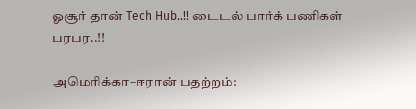ஓசூர் தான் Tech Hub..!! டைடல் பார்க் பணிகள் பரபர..!!

அமெரிக்கா–ஈரான் பதற்றம்: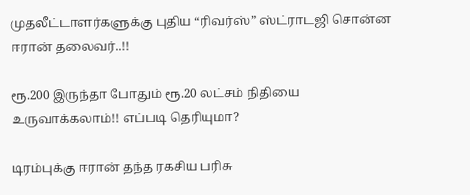முதலீட்டாளர்களுக்கு புதிய “ரிவர்ஸ்” ஸ்ட்ராடஜி சொன்ன ஈரான் தலைவர்..!!

ரூ.200 இருந்தா போதும் ரூ.20 லட்சம் நிதியை உருவாக்கலாம்!! எப்படி தெரியுமா?

டிரம்புக்கு ஈரான் தந்த ரகசிய பரிசு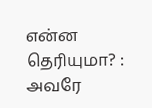என்ன தெரியுமா? : அவரே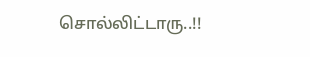சொல்லிட்டாரு..!!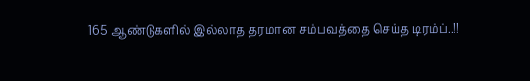165 ஆண்டுகளில் இல்லாத தரமான சம்பவத்தை செய்த டிரம்ப்..!!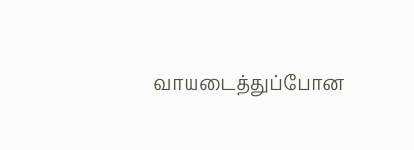வாயடைத்துப்போன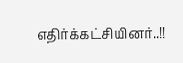எதிர்க்கட்சியினர்..!!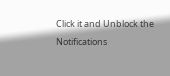Click it and Unblock the Notifications